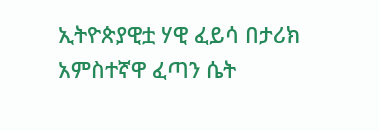ኢትዮጵያዊቷ ሃዊ ፈይሳ በታሪክ አምስተኛዋ ፈጣን ሴት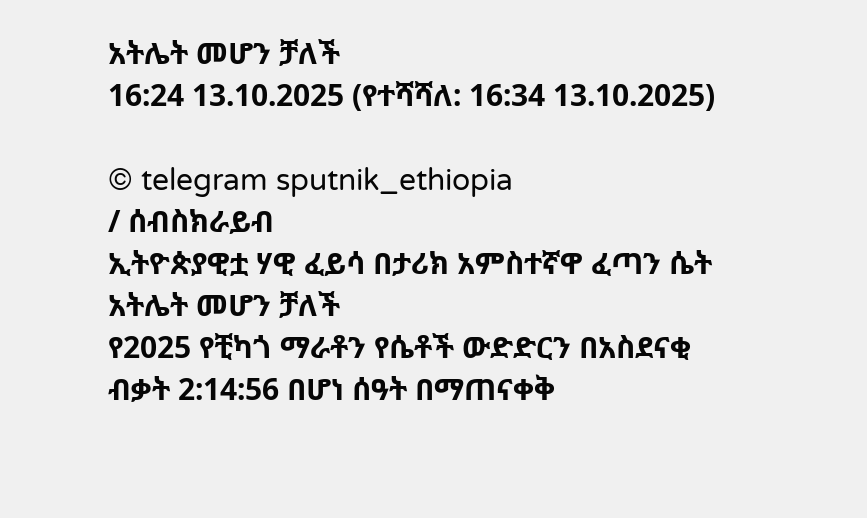አትሌት መሆን ቻለች
16:24 13.10.2025 (የተሻሻለ: 16:34 13.10.2025)

© telegram sputnik_ethiopia
/ ሰብስክራይብ
ኢትዮጵያዊቷ ሃዊ ፈይሳ በታሪክ አምስተኛዋ ፈጣን ሴት አትሌት መሆን ቻለች
የ2025 የቺካጎ ማራቶን የሴቶች ውድድርን በአስደናቂ ብቃት 2:14:56 በሆነ ሰዓት በማጠናቀቅ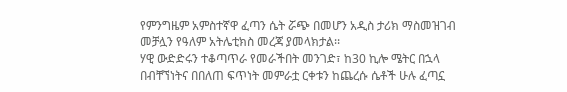የምንግዜም አምስተኛዋ ፈጣን ሴት ሯጭ በመሆን አዲስ ታሪክ ማስመዝገብ መቻሏን የዓለም አትሌቲክስ መረጃ ያመላክታል፡፡
ሃዊ ውድድሩን ተቆጣጥራ የመራችበት መንገድ፣ ከ30 ኪሎ ሜትር በኋላ በብቸኘነትና በበለጠ ፍጥነት መምራቷ ርቀቱን ከጨረሱ ሴቶች ሁሉ ፈጣኗ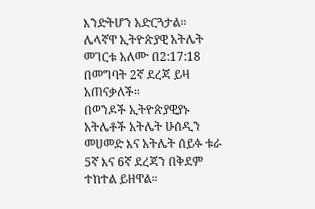እንድትሆን አድርጓታል።
ሌላኛዋ ኢትዮጵያዊ አትሌት መገርቱ አለሙ በ2:17:18 በመግባት 2ኛ ደረጃ ይዛ አጠናቃለች።
በወንዶች ኢትዮጵያዊያኑ አትሌቶች አትሌት ሁሰዲን መሀመድ እና አትሌት ሰይፉ ቱራ 5ኛ እና 6ኛ ደረጃን በቅደም ተከተል ይዘዋል።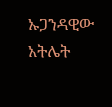ኡጋንዳዊው አትሌት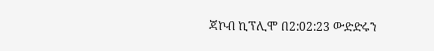ጃኮብ ኪፕሊሞ በ2:02:23 ውድድሩን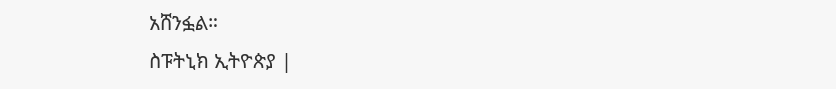አሸንፏል።
ስፑትኒክ ኢትዮጵያ |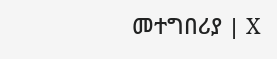መተግበሪያ | X